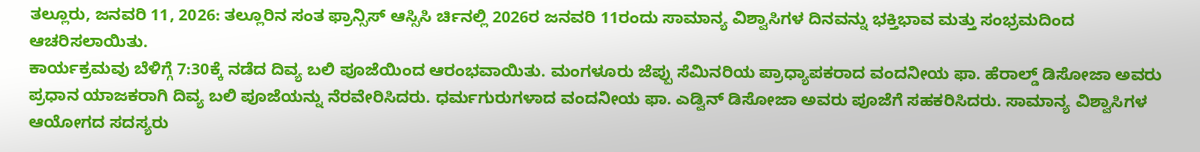ತಲ್ಲೂರು, ಜನವರಿ 11, 2026: ತಲ್ಲೂರಿನ ಸಂತ ಫ್ರಾನ್ಸಿಸ್ ಆಸ್ಸಿಸಿ ರ್ಚಿನಲ್ಲಿ 2026ರ ಜನವರಿ 11ರಂದು ಸಾಮಾನ್ಯ ವಿಶ್ವಾಸಿಗಳ ದಿನವನ್ನು ಭಕ್ತಿಭಾವ ಮತ್ತು ಸಂಭ್ರಮದಿಂದ ಆಚರಿಸಲಾಯಿತು.
ಕಾರ್ಯಕ್ರಮವು ಬೆಳಿಗ್ಗೆ 7:30ಕ್ಕೆ ನಡೆದ ದಿವ್ಯ ಬಲಿ ಪೂಜೆಯಿಂದ ಆರಂಭವಾಯಿತು. ಮಂಗಳೂರು ಜೆಪ್ಪು ಸೆಮಿನರಿಯ ಪ್ರಾಧ್ಯಾಪಕರಾದ ವಂದನೀಯ ಫಾ. ಹೆರಾಲ್ಡ್ ಡಿಸೋಜಾ ಅವರು ಪ್ರಧಾನ ಯಾಜಕರಾಗಿ ದಿವ್ಯ ಬಲಿ ಪೂಜೆಯನ್ನು ನೆರವೇರಿಸಿದರು. ಧರ್ಮಗುರುಗಳಾದ ವಂದನೀಯ ಫಾ. ಎಡ್ವಿನ್ ಡಿಸೋಜಾ ಅವರು ಪೂಜೆಗೆ ಸಹಕರಿಸಿದರು. ಸಾಮಾನ್ಯ ವಿಶ್ವಾಸಿಗಳ ಆಯೋಗದ ಸದಸ್ಯರು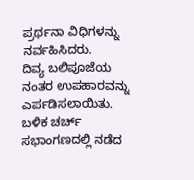ಪ್ರರ್ಥನಾ ವಿಧಿಗಳನ್ನು ನರ್ವಹಿಸಿದರು.
ದಿವ್ಯ ಬಲಿಪೂಜೆಯ ನಂತರ ಉಪಹಾರವನ್ನು ಎರ್ಪಡಿಸಲಾಯಿತು. ಬಳಿಕ ಚರ್ಚ್ ಸಭಾಂಗಣದಲ್ಲಿ ನಡೆದ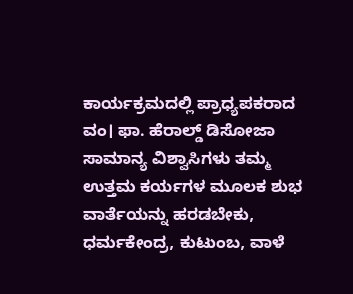ಕಾರ್ಯಕ್ರಮದಲ್ಲಿ ಪ್ರಾಧ್ಯಪಕರಾದ ವಂ। ಫಾ. ಹೆರಾಲ್ಡ್ ಡಿಸೋಜಾ ಸಾಮಾನ್ಯ ವಿಶ್ವಾಸಿಗಳು ತಮ್ಮ ಉತ್ತಮ ಕರ್ಯಗಳ ಮೂಲಕ ಶುಭ ವಾರ್ತೆಯನ್ನು ಹರಡಬೇಕು, ಧರ್ಮಕೇಂದ್ರ, ಕುಟುಂಬ, ವಾಳೆ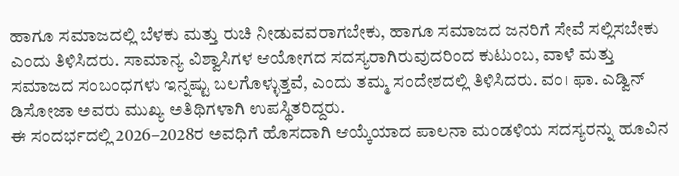ಹಾಗೂ ಸಮಾಜದಲ್ಲಿ ಬೆಳಕು ಮತ್ತು ರುಚಿ ನೀಡುವವರಾಗಬೇಕು, ಹಾಗೂ ಸಮಾಜದ ಜನರಿಗೆ ಸೇವೆ ಸಲ್ಲಿಸಬೇಕು ಎಂದು ತಿಳಿಸಿದರು. ಸಾಮಾನ್ಯ ವಿಶ್ವಾಸಿಗಳ ಆಯೋಗದ ಸದಸ್ಯರಾಗಿರುವುದರಿಂದ ಕುಟುಂಬ, ವಾಳೆ ಮತ್ತು ಸಮಾಜದ ಸಂಬಂಧಗಳು ಇನ್ನಷ್ಟು ಬಲಗೊಳ್ಳುತ್ತವೆ, ಎಂದು ತಮ್ಮ ಸಂದೇಶದಲ್ಲಿ ತಿಳಿಸಿದರು. ವಂ। ಫಾ. ಎಡ್ವಿನ್ ಡಿಸೋಜಾ ಅವರು ಮುಖ್ಯ ಅತಿಥಿಗಳಾಗಿ ಉಪಸ್ಥಿತರಿದ್ದರು.
ಈ ಸಂದರ್ಭದಲ್ಲಿ 2026–2028ರ ಅವಧಿಗೆ ಹೊಸದಾಗಿ ಆಯ್ಕೆಯಾದ ಪಾಲನಾ ಮಂಡಳಿಯ ಸದಸ್ಯರನ್ನು ಹೂವಿನ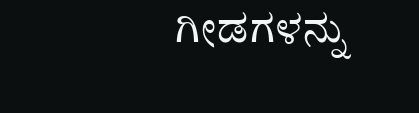ಗೀಡಗಳನ್ನು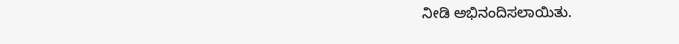ನೀಡಿ ಅಭಿನಂದಿಸಲಾಯಿತು.